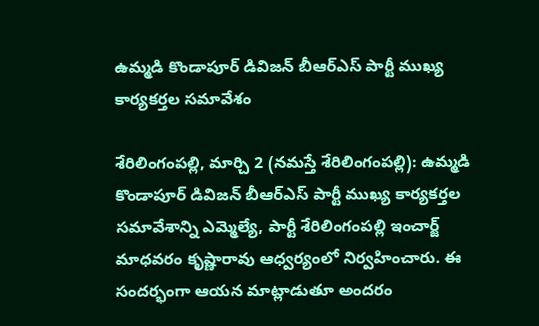ఉమ్మడి కొండాపూర్ డివిజన్ బీఆర్ఎస్ పార్టీ ముఖ్య కార్యకర్తల సమావేశం

శేరిలింగంప‌ల్లి, మార్చి 2 (న‌మ‌స్తే శేరిలింగంప‌ల్లి): ఉమ్మడి కొండాపూర్ డివిజన్ బీఆర్ఎస్ పార్టీ ముఖ్య కార్యకర్తల సమావేశాన్ని ఎమ్మెల్యే, పార్టీ శేరిలింగంపల్లి ఇంచార్జ్ మాధవరం కృష్ణారావు ఆధ్వ‌ర్యంలో నిర్వహించారు. ఈ సంద‌ర్భంగా ఆయ‌న మాట్లాడుతూ అందరం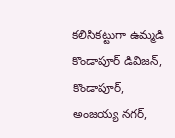కలిసికట్టుగా ఉమ్మడి కొండాపూర్ డివిజన్, కొండాపూర్, అంజయ్య నగర్,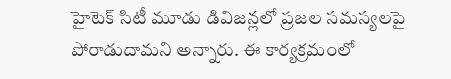హైటెక్ సిటీ మూడు డివిజన్ల‌లో ప్రజల సమస్యలపై పోరాడుదామని అన్నారు. ఈ కార్య‌క్ర‌మంలో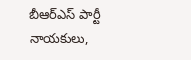బీఆర్ఎస్ పార్టీ నాయ‌కులు,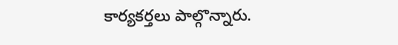కార్య‌క‌ర్త‌లు పాల్గొన్నారు.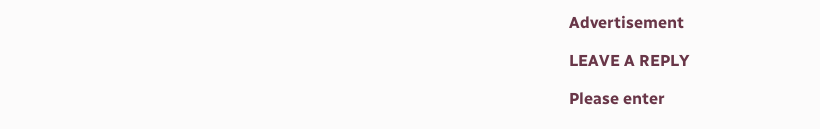Advertisement

LEAVE A REPLY

Please enter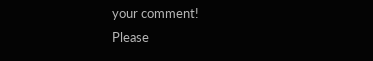your comment!
Please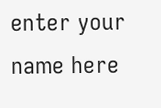enter your name here